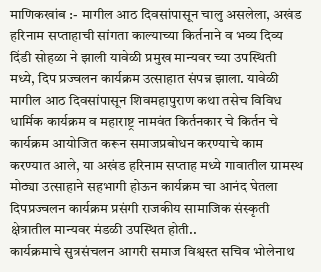माणिकखांब :- मागील आठ दिवसांपासून चालु असलेला, अखंड हरिनाम सप्ताहाची सांगता काल्याच्या किर्तनाने व भव्य दिव्य दिंडी सोहळा ने झाली यावेळी प्रमुख मान्यवर च्या उपस्थिती मध्ये, दिप प्रज्वलन कार्यक्रम उत्साहात संपन्न झाला. यावेळी मागील आठ दिवसांपासून शिवमहापुराण कथा तसेच विविध धार्मिक कार्यक्रम व महाराष्ट्र नामवंत किर्तनकार चे किर्तन चे कार्यक्रम आयोजित करून समाजप्रबोधन करण्याचे काम करण्यात आले, या अखंड हरिनाम सप्ताह मध्ये गावातील ग्रामस्थ मोठ्या उत्साहाने सहभागी होऊन कार्यक्रम चा आनंद घेतला दिपप्रज्वलन कार्यक्रम प्रसंगी राजकीय सामाजिक संस्कृती क्षेत्रातील मान्यवर मंडळी उपस्थित होती..
कार्यक्रमाचे सुत्रसंचलन आगरी समाज विश्वस्त सचिव भोलेनाथ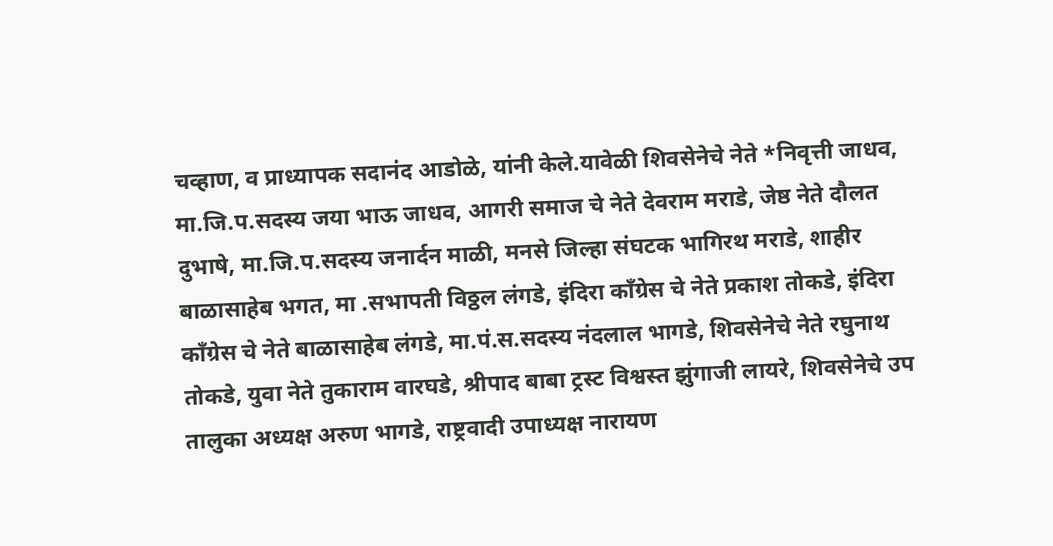चव्हाण, व प्राध्यापक सदानंद आडोळे, यांनी केले.यावेळी शिवसेनेचे नेते *निवृत्ती जाधव, मा.जि.प.सदस्य जया भाऊ जाधव, आगरी समाज चे नेते देवराम मराडे, जेष्ठ नेते दौलत दुभाषे, मा.जि.प.सदस्य जनार्दन माळी, मनसे जिल्हा संघटक भागिरथ मराडे, शाहीर बाळासाहेब भगत, मा .सभापती विठ्ठल लंगडे, इंदिरा काँग्रेस चे नेते प्रकाश तोकडे, इंदिरा काँग्रेस चे नेते बाळासाहेब लंगडे, मा.पं.स.सदस्य नंदलाल भागडे, शिवसेनेचे नेते रघुनाथ तोकडे, युवा नेते तुकाराम वारघडे, श्रीपाद बाबा ट्रस्ट विश्वस्त झुंगाजी लायरे, शिवसेनेचे उप तालुका अध्यक्ष अरुण भागडे, राष्ट्रवादी उपाध्यक्ष नारायण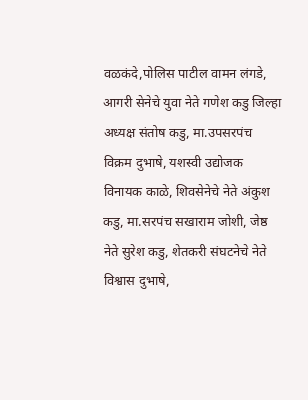वळकंदे,पोलिस पाटील वामन लंगडे, आगरी सेनेचे युवा नेते गणेश कडु जिल्हा अध्यक्ष संतोष कडु, मा.उपसरपंच विक्रम दुभाषे, यशस्वी उद्योजक विनायक काळे, शिवसेनेचे नेते अंकुश कडु, मा.सरपंच सखाराम जोशी, जेष्ठ नेते सुरेश कडु, शेतकरी संघटनेचे नेते विश्वास दुभाषे,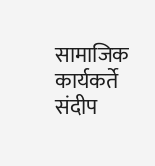सामाजिक कार्यकर्ते संदीप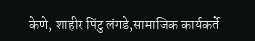केणे, शाहीर पिंटु लंगडे,सामाजिक कार्यकर्ते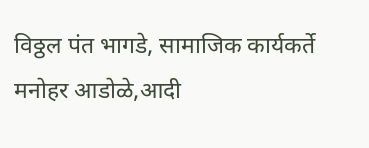विठ्ठल पंत भागडे, सामाजिक कार्यकर्ते मनोहर आडोळे,आदी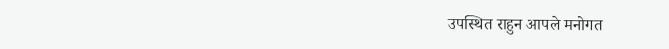उपस्थित राहुन आपले मनोगत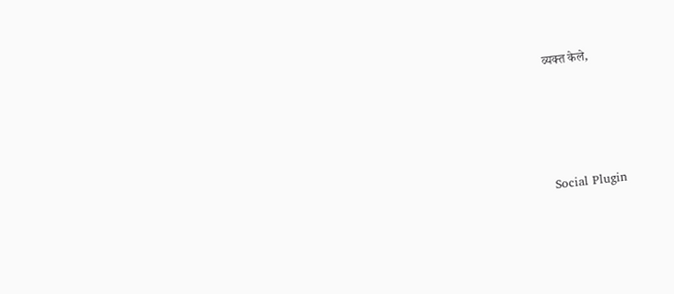व्यक्त केले,





Social Plugin